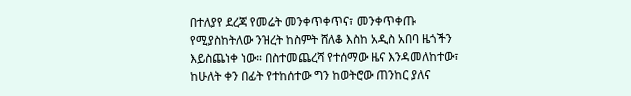በተለያየ ደረጃ የመሬት መንቀጥቀጥና፣ መንቀጥቀጡ የሚያስከትለው ንዝረት ከስምት ሸለቆ እስከ አዲስ አበባ ዜጎችን እይስጨነቀ ነው። በስተመጨረሻ የተሰማው ዜና እንዳመለከተው፣ ከሁለት ቀን በፊት የተከሰተው ግን ከወትሮው ጠንከር ያለና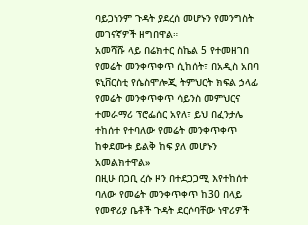ባይጋነንም ጉዳት ያደረሰ መሆኑን የመንግስት መገናኛዎች ዘግበዋል።
አመሻሹ ላይ በሬክተር ስኬል 5 የተመዘገበ የመሬት መንቀጥቀጥ ሲከሰት፣ በአዲስ አበባ ዩኒቨርስቲ የሴስሞሎጂ ትምህርት ክፍል ኃላፊ የመሬት መንቀጥቀጥ ሳይንስ መምህርና ተመራማሪ ፕሮፌሰር አየለ፣ ይህ በፈንታሌ ተከሰተ የተባለው የመሬት መንቀጥቀጥ ከቀደሙቱ ይልቅ ከፍ ያለ መሆኑን አመልክተዋል»
በዚሁ በጋቢ ረሱ ዞን በተደጋጋሚ እየተከሰተ ባለው የመሬት መንቀጥቀጥ ከ30 በላይ የመኖሪያ ቤቶች ጉዳት ደርሶባቸው ነዋሪዎች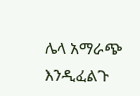ሌላ አማራጭ እንዲፈልጉ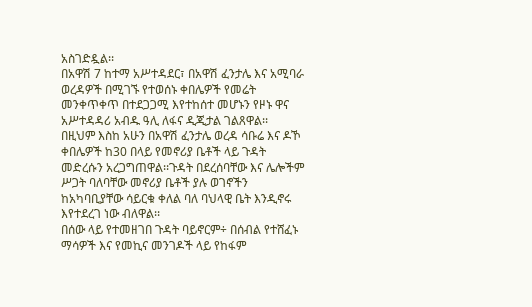አስገድዷል፡፡
በአዋሽ 7 ከተማ አሥተዳደር፣ በአዋሽ ፈንታሌ እና አሚባራ ወረዳዎች በሚገኙ የተወሰኑ ቀበሌዎች የመሬት መንቀጥቀጥ በተደጋጋሚ እየተከሰተ መሆኑን የዞኑ ዋና አሥተዳዳሪ አብዱ ዓሊ ለፋና ዲጂታል ገልጸዋል፡፡
በዚህም እስከ አሁን በአዋሽ ፈንታሌ ወረዳ ሳቡሬ እና ዶኾ ቀበሌዎች ከ30 በላይ የመኖሪያ ቤቶች ላይ ጉዳት መድረሱን አረጋግጠዋል፡፡ጉዳት በደረሰባቸው እና ሌሎችም ሥጋት ባለባቸው መኖሪያ ቤቶች ያሉ ወገኖችን ከአካባቢያቸው ሳይርቁ ቀለል ባለ ባህላዊ ቤት እንዲኖሩ እየተደረገ ነው ብለዋል፡፡
በሰው ላይ የተመዘገበ ጉዳት ባይኖርም÷ በሰብል የተሸፈኑ ማሳዎች እና የመኪና መንገዶች ላይ የከፋም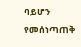ባይሆን የመሰነጣጠቅ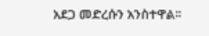አደጋ መድረሱን አንስተዋል፡፡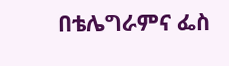በቴሌግራምና ፌስ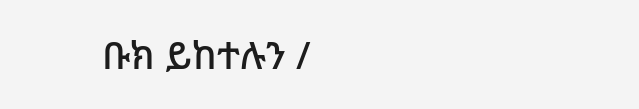ቡክ ይከተሉን /